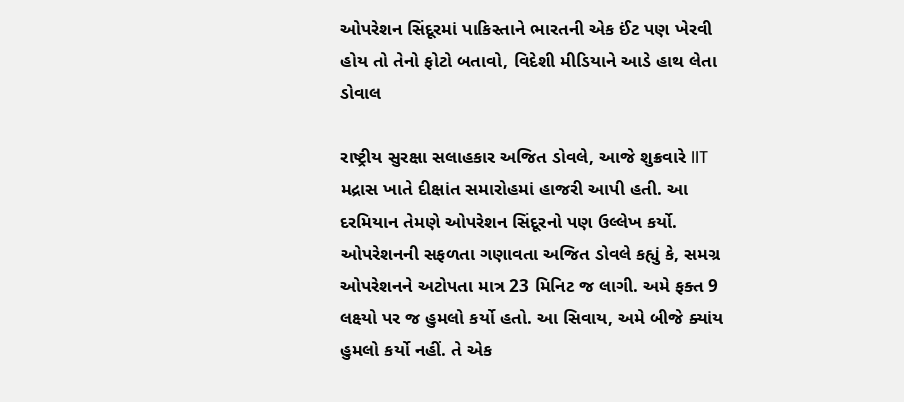ઓપરેશન સિંદૂરમાં પાકિસ્તાને ભારતની એક ઈંટ પણ ખેરવી હોય તો તેનો ફોટો બતાવો, વિદેશી મીડિયાને આડે હાથ લેતા ડોવાલ

રાષ્ટ્રીય સુરક્ષા સલાહકાર અજિત ડોવલે, આજે શુક્રવારે IIT મદ્રાસ ખાતે દીક્ષાંત સમારોહમાં હાજરી આપી હતી. આ દરમિયાન તેમણે ઓપરેશન સિંદૂરનો પણ ઉલ્લેખ કર્યો. ઓપરેશનની સફળતા ગણાવતા અજિત ડોવલે કહ્યું કે, સમગ્ર ઓપરેશનને અટોપતા માત્ર 23 મિનિટ જ લાગી. અમે ફક્ત 9 લક્ષ્યો પર જ હુમલો કર્યો હતો. આ સિવાય, અમે બીજે ક્યાંય હુમલો કર્યો નહીં. તે એક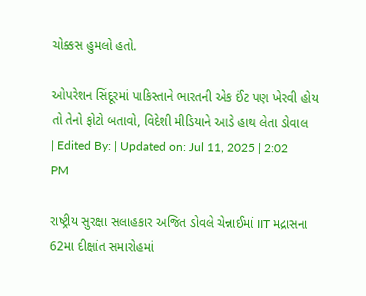ચોક્કસ હુમલો હતો.

ઓપરેશન સિંદૂરમાં પાકિસ્તાને ભારતની એક ઈંટ પણ ખેરવી હોય તો તેનો ફોટો બતાવો, વિદેશી મીડિયાને આડે હાથ લેતા ડોવાલ
| Edited By: | Updated on: Jul 11, 2025 | 2:02 PM

રાષ્ટ્રીય સુરક્ષા સલાહકાર અજિત ડોવલે ચેન્નાઈમાં IIT મદ્રાસના 62મા દીક્ષાંત સમારોહમાં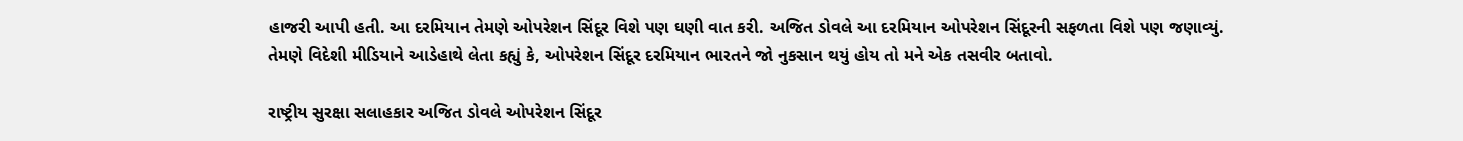હાજરી આપી હતી. આ દરમિયાન તેમણે ઓપરેશન સિંદૂર વિશે પણ ઘણી વાત કરી. અજિત ડોવલે આ દરમિયાન ઓપરેશન સિંદૂરની સફળતા વિશે પણ જણાવ્યું. તેમણે વિદેશી મીડિયાને આડેહાથે લેતા કહ્યું કે, ઓપરેશન સિંદૂર દરમિયાન ભારતને જો નુકસાન થયું હોય તો મને એક તસવીર બતાવો.

રાષ્ટ્રીય સુરક્ષા સલાહકાર અજિત ડોવલે ઓપરેશન સિંદૂર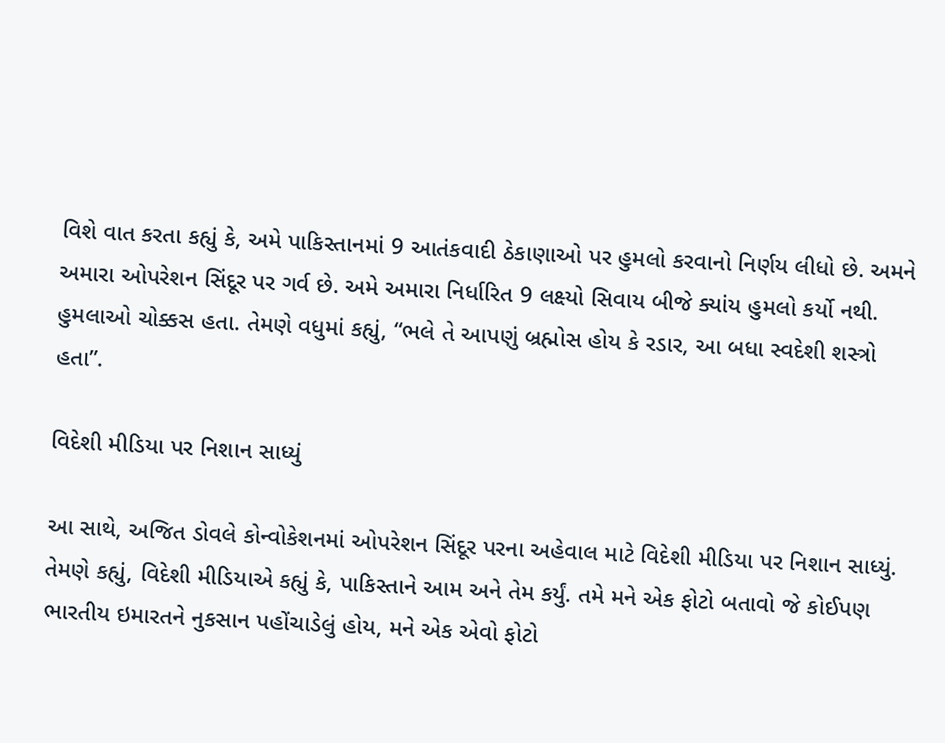વિશે વાત કરતા કહ્યું કે, અમે પાકિસ્તાનમાં 9 આતંકવાદી ઠેકાણાઓ પર હુમલો કરવાનો નિર્ણય લીધો છે. અમને અમારા ઓપરેશન સિંદૂર પર ગર્વ છે. અમે અમારા નિર્ધારિત 9 લક્ષ્યો સિવાય બીજે ક્યાંય હુમલો કર્યો નથી. હુમલાઓ ચોક્કસ હતા. તેમણે વધુમાં કહ્યું, “ભલે તે આપણું બ્રહ્મોસ હોય કે રડાર, આ બધા સ્વદેશી શસ્ત્રો હતા”.

વિદેશી મીડિયા પર નિશાન સાધ્યું

આ સાથે, અજિત ડોવલે કોન્વોકેશનમાં ઓપરેશન સિંદૂર પરના અહેવાલ માટે વિદેશી મીડિયા પર નિશાન સાધ્યું. તેમણે કહ્યું, વિદેશી મીડિયાએ કહ્યું કે, પાકિસ્તાને આમ અને તેમ કર્યું. તમે મને એક ફોટો બતાવો જે કોઈપણ ભારતીય ઇમારતને નુકસાન પહોંચાડેલું હોય, મને એક એવો ફોટો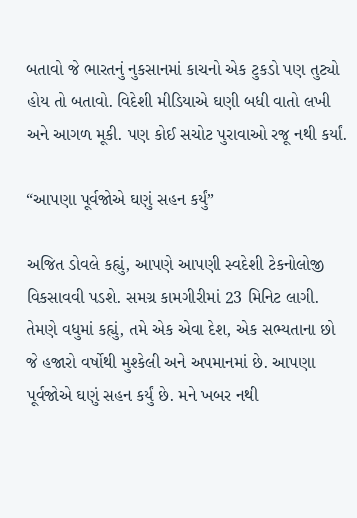બતાવો જે ભારતનું નુકસાનમાં કાચનો એક ટુકડો પણ તુટ્યો હોય તો બતાવો. વિદેશી મીડિયાએ ઘણી બધી વાતો લખી અને આગળ મૂકી. પણ કોઈ સચોટ પુરાવાઓ રજૂ નથી કર્યાં.

“આપણા પૂર્વજોએ ઘણું સહન કર્યું”

અજિત ડોવલે કહ્યું, આપણે આપણી સ્વદેશી ટેકનોલોજી વિકસાવવી પડશે. સમગ્ર કામગીરીમાં 23 મિનિટ લાગી. તેમણે વધુમાં કહ્યું, તમે એક એવા દેશ, એક સભ્યતાના છો જે હજારો વર્ષોથી મુશ્કેલી અને અપમાનમાં છે. આપણા પૂર્વજોએ ઘણું સહન કર્યું છે. મને ખબર નથી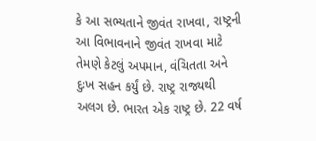કે આ સભ્યતાને જીવંત રાખવા, રાષ્ટ્રની આ વિભાવનાને જીવંત રાખવા માટે તેમણે કેટલું અપમાન, વંચિતતા અને દુઃખ સહન કર્યું છે. રાષ્ટ્ર રાજ્યથી અલગ છે. ભારત એક રાષ્ટ્ર છે. 22 વર્ષ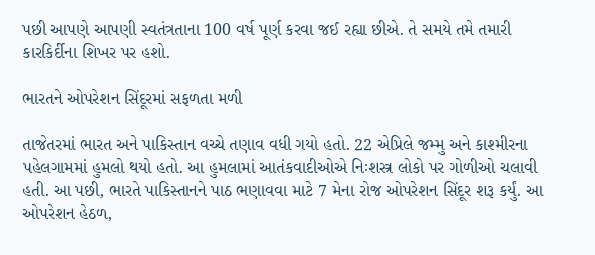પછી આપણે આપણી સ્વતંત્રતાના 100 વર્ષ પૂર્ણ કરવા જઈ રહ્યા છીએ. તે સમયે તમે તમારી કારકિર્દીના શિખર પર હશો.

ભારતને ઓપરેશન સિંદૂરમાં સફળતા મળી

તાજેતરમાં ભારત અને પાકિસ્તાન વચ્ચે તણાવ વધી ગયો હતો. 22 એપ્રિલે જમ્મુ અને કાશ્મીરના પહેલગામમાં હુમલો થયો હતો. આ હુમલામાં આતંકવાદીઓએ નિઃશસ્ત્ર લોકો પર ગોળીઓ ચલાવી હતી. આ પછી, ભારતે પાકિસ્તાનને પાઠ ભણાવવા માટે 7 મેના રોજ ઓપરેશન સિંદૂર શરૂ કર્યું. આ ઓપરેશન હેઠળ,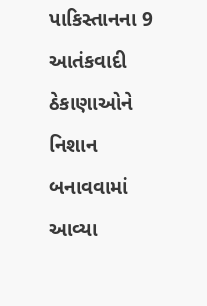પાકિસ્તાનના 9 આતંકવાદી ઠેકાણાઓને નિશાન બનાવવામાં આવ્યા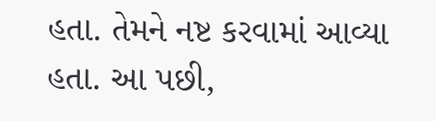હતા. તેમને નષ્ટ કરવામાં આવ્યા હતા. આ પછી,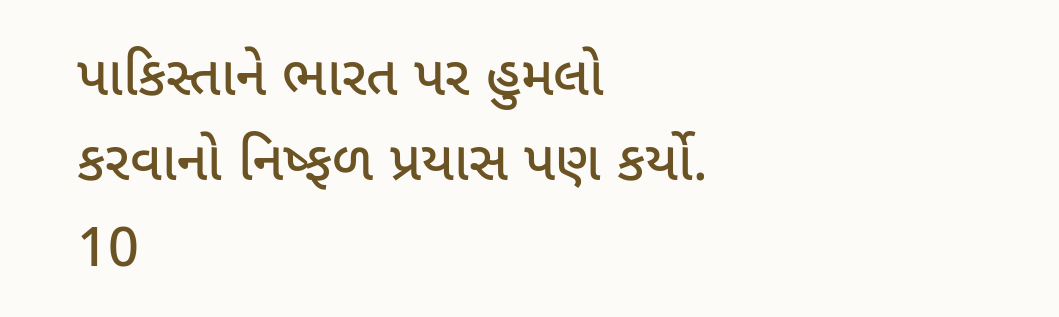પાકિસ્તાને ભારત પર હુમલો કરવાનો નિષ્ફળ પ્રયાસ પણ કર્યો. 10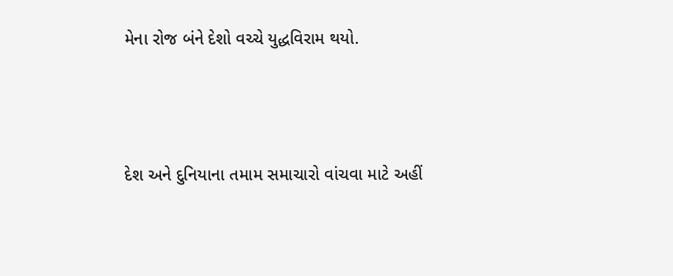મેના રોજ બંને દેશો વચ્ચે યુદ્ધવિરામ થયો.



દેશ અને દુનિયાના તમામ સમાચારો વાંચવા માટે અહીં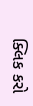ક્લિક કરો